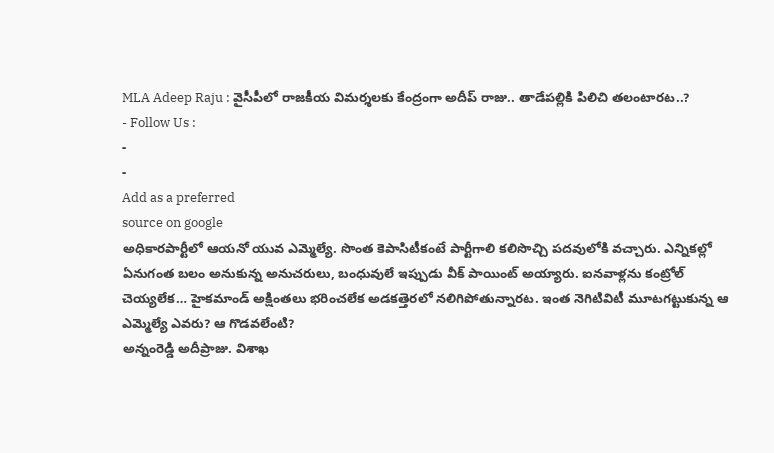MLA Adeep Raju : వైసీపీలో రాజకీయ విమర్శలకు కేంద్రంగా అదీప్ రాజు.. తాడేపల్లికి పిలిచి తలంటారట..?
- Follow Us :
-
-
Add as a preferred
source on google
అధికారపార్టీలో ఆయనో యువ ఎమ్మెల్యే. సొంత కెపాసిటీకంటే పార్టీగాలి కలిసొచ్చి పదవులోకి వచ్చారు. ఎన్నికల్లో ఏనుగంత బలం అనుకున్న అనుచరులు, బంధువులే ఇప్పుడు వీక్ పాయింట్ అయ్యారు. ఐనవాళ్లను కంట్రోల్ చెయ్యలేక… హైకమాండ్ అక్షింతలు భరించలేక అడకత్తెరలో నలిగిపోతున్నారట. ఇంత నెగిటివిటీ మూటగట్టుకున్న ఆ ఎమ్మెల్యే ఎవరు? ఆ గొడవలేంటి?
అన్నంరెడ్డి అదీప్రాజు. విశాఖ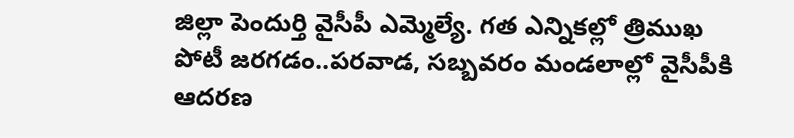జిల్లా పెందుర్తి వైసీపీ ఎమ్మెల్యే. గత ఎన్నికల్లో త్రిముఖ పోటీ జరగడం..పరవాడ, సబ్బవరం మండలాల్లో వైసీపీకి ఆదరణ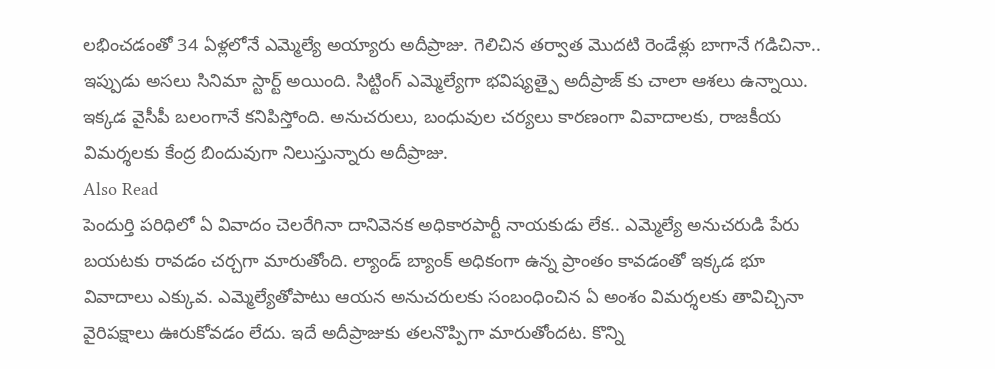లభించడంతో 34 ఏళ్లలోనే ఎమ్మెల్యే అయ్యారు అదీప్రాజు. గెలిచిన తర్వాత మొదటి రెండేళ్లు బాగానే గడిచినా.. ఇప్పుడు అసలు సినిమా స్టార్ట్ అయింది. సిట్టింగ్ ఎమ్మెల్యేగా భవిష్యత్పై అదీప్రాజ్ కు చాలా ఆశలు ఉన్నాయి. ఇక్కడ వైసీపీ బలంగానే కనిపిస్తోంది. అనుచరులు, బంధువుల చర్యలు కారణంగా వివాదాలకు, రాజకీయ విమర్శలకు కేంద్ర బిందువుగా నిలుస్తున్నారు అదీప్రాజు.
Also Read
పెందుర్తి పరిధిలో ఏ వివాదం చెలరేగినా దానివెనక అధికారపార్టీ నాయకుడు లేక.. ఎమ్మెల్యే అనుచరుడి పేరు బయటకు రావడం చర్చగా మారుతోంది. ల్యాండ్ బ్యాంక్ అధికంగా ఉన్న ప్రాంతం కావడంతో ఇక్కడ భూ వివాదాలు ఎక్కువ. ఎమ్మెల్యేతోపాటు ఆయన అనుచరులకు సంబంధించిన ఏ అంశం విమర్శలకు తావిచ్చినా వైరిపక్షాలు ఊరుకోవడం లేదు. ఇదే అదీప్రాజుకు తలనొప్పిగా మారుతోందట. కొన్ని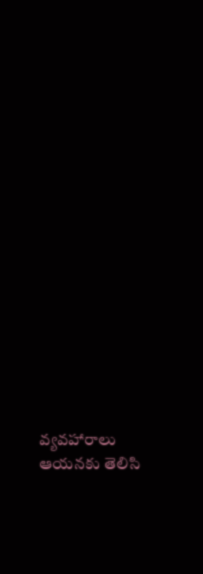వ్యవహారాలు ఆయనకు తెలిసి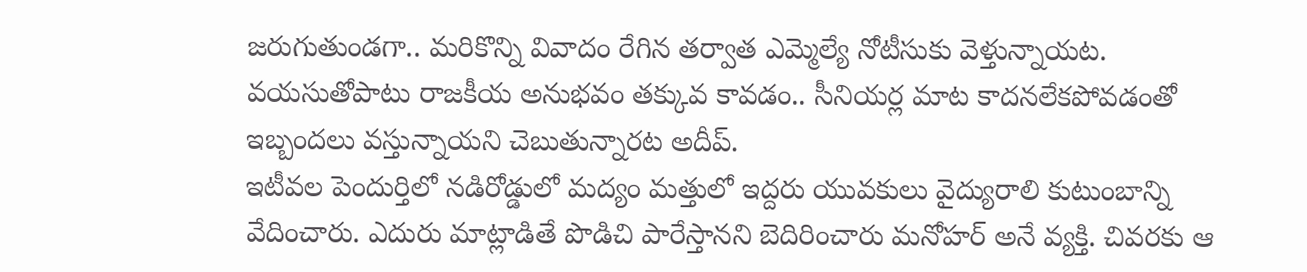జరుగుతుండగా.. మరికొన్ని వివాదం రేగిన తర్వాత ఎమ్మెల్యే నోటీసుకు వెళ్తున్నాయట. వయసుతోపాటు రాజకీయ అనుభవం తక్కువ కావడం.. సీనియర్ల మాట కాదనలేకపోవడంతో ఇబ్బందలు వస్తున్నాయని చెబుతున్నారట అదీప్.
ఇటీవల పెందుర్తిలో నడిరోడ్డులో మద్యం మత్తులో ఇద్దరు యువకులు వైద్యురాలి కుటుంబాన్ని వేదించారు. ఎదురు మాట్లాడితే పొడిచి పారేస్తానని బెదిరించారు మనోహర్ అనే వ్యక్తి. చివరకు ఆ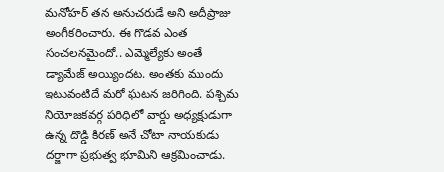మనోహర్ తన అనుచరుడే అని అదీప్రాజు అంగీకరించారు. ఈ గొడవ ఎంత సంచలనమైందో.. ఎమ్మెల్యేకు అంతే డ్యామేజ్ అయ్యిందట. అంతకు ముందు ఇటువంటిదే మరో ఘటన జరిగింది. పశ్చిమ నియోజకవర్గ పరిధిలో వార్డు అధ్యక్షుడుగా ఉన్న దొడ్డి కిరణ్ అనే చోటా నాయకుడు దర్జాగా ప్రభుత్వ భూమిని ఆక్రమించాడు.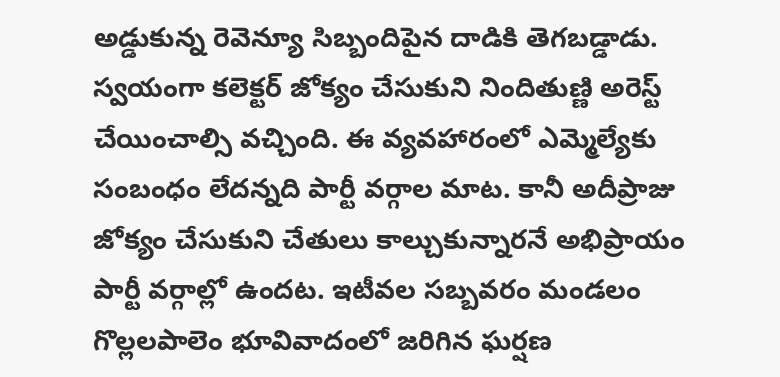అడ్డుకున్న రెవెన్యూ సిబ్బందిపైన దాడికి తెగబడ్డాడు. స్వయంగా కలెక్టర్ జోక్యం చేసుకుని నిందితుణ్ణి అరెస్ట్ చేయించాల్సి వచ్చింది. ఈ వ్యవహారంలో ఎమ్మెల్యేకు సంబంధం లేదన్నది పార్టీ వర్గాల మాట. కానీ అదీప్రాజు జోక్యం చేసుకుని చేతులు కాల్చుకున్నారనే అభిప్రాయం పార్టీ వర్గాల్లో ఉందట. ఇటీవల సబ్బవరం మండలం గొల్లలపాలెం భూవివాదంలో జరిగిన ఘర్షణ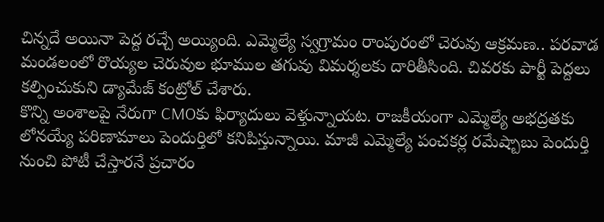చిన్నదే అయినా పెద్ద రచ్చే అయ్యింది. ఎమ్మెల్యే స్వగ్రామం రాంపురంలో చెరువు ఆక్రమణ.. పరవాడ మండలంలో రొయ్యల చెరువుల భూముల తగువు విమర్శలకు దారితీసింది. చివరకు పార్టీ పెద్దలు కల్పించుకుని డ్యామేజ్ కంట్రోల్ చేశారు.
కొన్ని అంశాలపై నేరుగా CMOకు ఫిర్యాదులు వెళ్తున్నాయట. రాజకీయంగా ఎమ్మెల్యే అభద్రతకు లోనయ్యే పరిణామాలు పెందుర్తిలో కనిపిస్తున్నాయి. మాజీ ఎమ్మెల్యే పంచకర్ల రమేష్బాబు పెందుర్తి నుంచి పోటీ చేస్తారనే ప్రచారం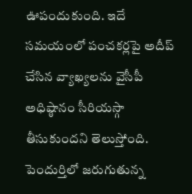ఊపందుకుంది. ఇదే సమయంలో పంచకర్లపై అదీప్ చేసిన వ్యాఖ్యలను వైసీపీ అధిష్ఠానం సీరియస్గా తీసుకుందని తెలుస్తోంది. పెందుర్తిలో జరుగుతున్న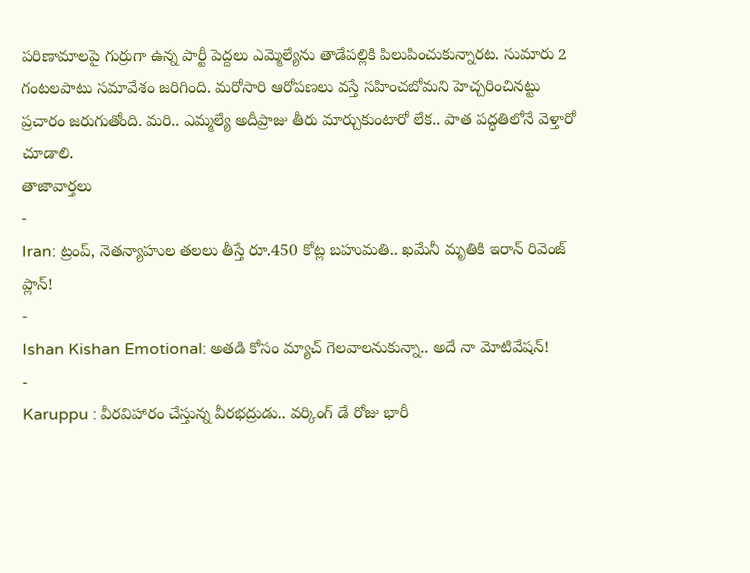పరిణామాలపై గుర్రుగా ఉన్న పార్టీ పెద్దలు ఎమ్మెల్యేను తాడేపల్లికి పిలుపించుకున్నారట. సుమారు 2 గంటలపాటు సమావేశం జరిగింది. మరోసారి ఆరోపణలు వస్తే సహించబోమని హెచ్చరించినట్టు ప్రచారం జరుగుతోంది. మరి.. ఎమ్మల్యే అదీప్రాజు తీరు మార్చుకుంటారో లేక.. పాత పద్ధతిలోనే వెళ్తారో చూడాలి.
తాజావార్తలు
-
Iran: ట్రంప్, నెతన్యాహుల తలలు తీస్తే రూ.450 కోట్ల బహుమతి.. ఖమేనీ మృతికి ఇరాన్ రివెంజ్ ప్లాన్!
-
Ishan Kishan Emotional: అతడి కోసం మ్యాచ్ గెలవాలనుకున్నా.. అదే నా మోటివేషన్!
-
Karuppu : వీరవిహారం చేస్తున్న వీరభద్రుడు.. వర్కింగ్ డే రోజు భారీ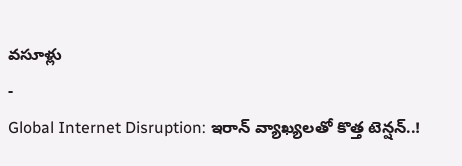వసూళ్లు
-
Global Internet Disruption: ఇరాన్ వ్యాఖ్యలతో కొత్త టెన్షన్..!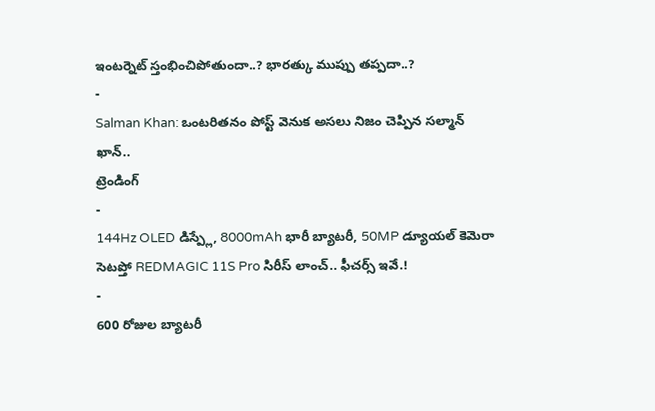ఇంటర్నెట్ స్తంభించిపోతుందా..? భారత్కు ముప్పు తప్పదా..?
-
Salman Khan: ఒంటరితనం పోస్ట్ వెనుక అసలు నిజం చెప్పిన సల్మాన్ ఖాన్..
ట్రెండింగ్
-
144Hz OLED డిస్ప్లే, 8000mAh భారీ బ్యాటరీ, 50MP డ్యూయల్ కెమెరా సెటప్తో REDMAGIC 11S Pro సిరీస్ లాంచ్.. ఫీచర్స్ ఇవే.!
-
600 రోజుల బ్యాటరీ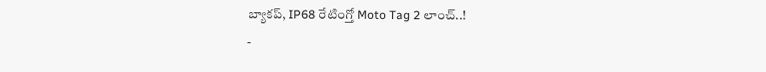బ్యాకప్, IP68 రేటింగ్తో Moto Tag 2 లాంచ్..!
-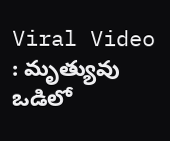Viral Video : మృత్యువు ఒడిలో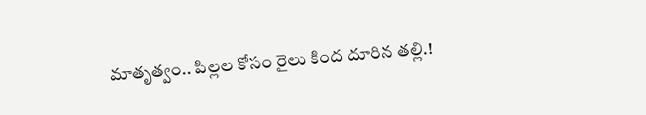మాతృత్వం.. పిల్లల కోసం రైలు కింద దూరిన తల్లి.!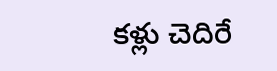కళ్లు చెదిరే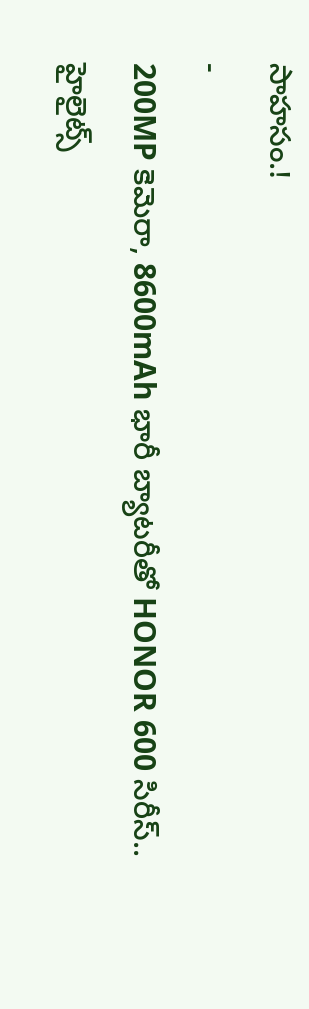సాహసం.!
-
200MP కెమెరా, 8600mAh భారీ బ్యాటరీతో HONOR 600 సిరీస్.. హైలైట్స్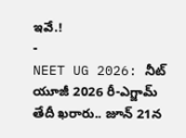ఇవే.!
-
NEET UG 2026: నీట్ యూజీ 2026 రీ-ఎగ్జామ్ తేదీ ఖరారు.. జూన్ 21న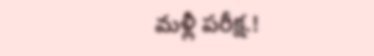మళ్లీ పరీక్ష.!